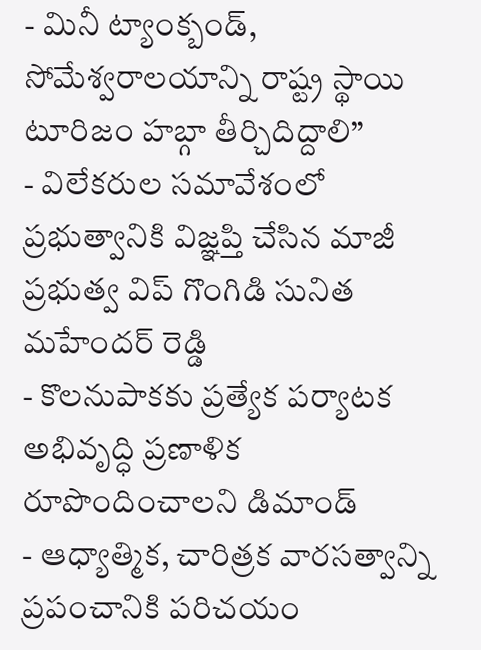- మినీ ట్యాంక్బండ్, సోమేశ్వరాలయాన్ని రాష్ట్ర స్థాయి టూరిజం హబ్గా తీర్చిదిద్దాలి”
- విలేకరుల సమావేశంలో ప్రభుత్వానికి విజ్ఞప్తి చేసిన మాజీ ప్రభుత్వ విప్ గొంగిడి సునిత మహేందర్ రెడ్డి
- కొలనుపాకకు ప్రత్యేక పర్యాటక అభివృద్ధి ప్రణాళిక రూపొందించాలని డిమాండ్
- ఆధ్యాత్మిక, చారిత్రక వారసత్వాన్ని ప్రపంచానికి పరిచయం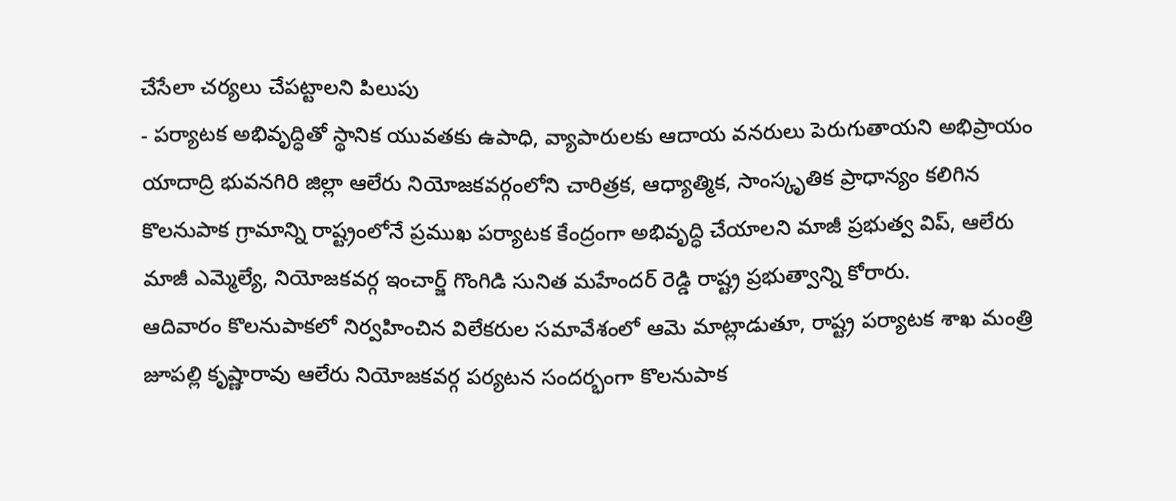చేసేలా చర్యలు చేపట్టాలని పిలుపు
- పర్యాటక అభివృద్ధితో స్థానిక యువతకు ఉపాధి, వ్యాపారులకు ఆదాయ వనరులు పెరుగుతాయని అభిప్రాయం
యాదాద్రి భువనగిరి జిల్లా ఆలేరు నియోజకవర్గంలోని చారిత్రక, ఆధ్యాత్మిక, సాంస్కృతిక ప్రాధాన్యం కలిగిన కొలనుపాక గ్రామాన్ని రాష్ట్రంలోనే ప్రముఖ పర్యాటక కేంద్రంగా అభివృద్ధి చేయాలని మాజీ ప్రభుత్వ విప్, ఆలేరు మాజీ ఎమ్మెల్యే, నియోజకవర్గ ఇంచార్జ్ గొంగిడి సునిత మహేందర్ రెడ్డి రాష్ట్ర ప్రభుత్వాన్ని కోరారు.
ఆదివారం కొలనుపాకలో నిర్వహించిన విలేకరుల సమావేశంలో ఆమె మాట్లాడుతూ, రాష్ట్ర పర్యాటక శాఖ మంత్రి జూపల్లి కృష్ణారావు ఆలేరు నియోజకవర్గ పర్యటన సందర్భంగా కొలనుపాక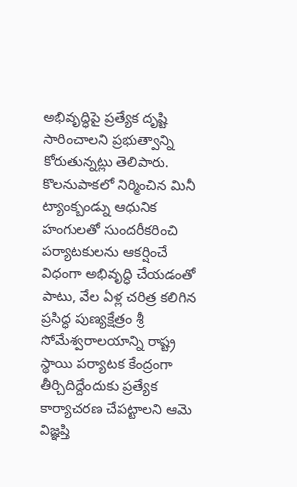అభివృద్ధిపై ప్రత్యేక దృష్టి సారించాలని ప్రభుత్వాన్ని కోరుతున్నట్లు తెలిపారు.
కొలనుపాకలో నిర్మించిన మినీ ట్యాంక్బండ్ను ఆధునిక హంగులతో సుందరీకరించి పర్యాటకులను ఆకర్షించే విధంగా అభివృద్ధి చేయడంతో పాటు, వేల ఏళ్ల చరిత్ర కలిగిన ప్రసిద్ధ పుణ్యక్షేత్రం శ్రీ సోమేశ్వరాలయాన్ని రాష్ట్ర స్థాయి పర్యాటక కేంద్రంగా తీర్చిదిద్దేందుకు ప్రత్యేక కార్యాచరణ చేపట్టాలని ఆమె విజ్ఞప్తి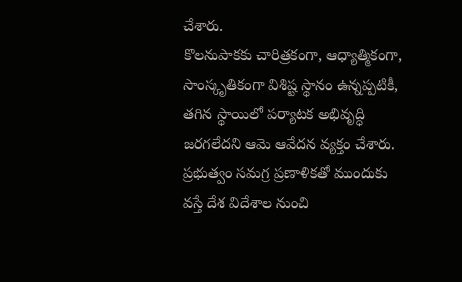చేశారు.
కొలనుపాకకు చారిత్రకంగా, ఆధ్యాత్మికంగా, సాంస్కృతికంగా విశిష్ట స్థానం ఉన్నప్పటికీ, తగిన స్థాయిలో పర్యాటక అభివృద్ధి జరగలేదని ఆమె ఆవేదన వ్యక్తం చేశారు. ప్రభుత్వం సమగ్ర ప్రణాళికతో ముందుకు వస్తే దేశ విదేశాల నుంచి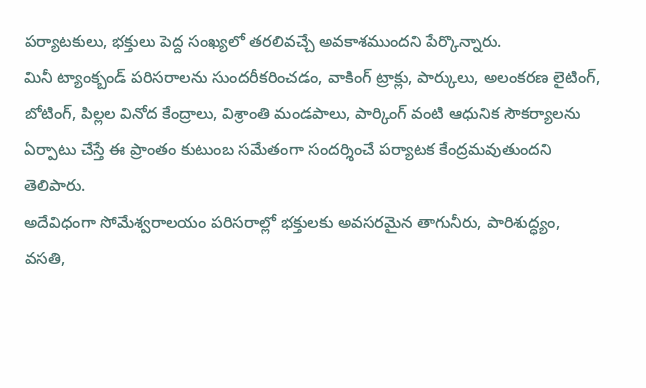పర్యాటకులు, భక్తులు పెద్ద సంఖ్యలో తరలివచ్చే అవకాశముందని పేర్కొన్నారు.
మినీ ట్యాంక్బండ్ పరిసరాలను సుందరీకరించడం, వాకింగ్ ట్రాక్లు, పార్కులు, అలంకరణ లైటింగ్, బోటింగ్, పిల్లల వినోద కేంద్రాలు, విశ్రాంతి మండపాలు, పార్కింగ్ వంటి ఆధునిక సౌకర్యాలను ఏర్పాటు చేస్తే ఈ ప్రాంతం కుటుంబ సమేతంగా సందర్శించే పర్యాటక కేంద్రమవుతుందని తెలిపారు.
అదేవిధంగా సోమేశ్వరాలయం పరిసరాల్లో భక్తులకు అవసరమైన తాగునీరు, పారిశుద్ధ్యం, వసతి,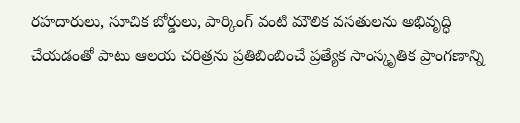రహదారులు, సూచిక బోర్డులు, పార్కింగ్ వంటి మౌలిక వసతులను అభివృద్ధి చేయడంతో పాటు ఆలయ చరిత్రను ప్రతిబింబించే ప్రత్యేక సాంస్కృతిక ప్రాంగణాన్ని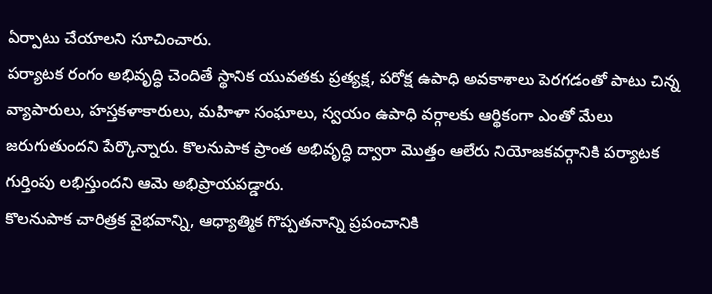ఏర్పాటు చేయాలని సూచించారు.
పర్యాటక రంగం అభివృద్ధి చెందితే స్థానిక యువతకు ప్రత్యక్ష, పరోక్ష ఉపాధి అవకాశాలు పెరగడంతో పాటు చిన్న వ్యాపారులు, హస్తకళాకారులు, మహిళా సంఘాలు, స్వయం ఉపాధి వర్గాలకు ఆర్థికంగా ఎంతో మేలు జరుగుతుందని పేర్కొన్నారు. కొలనుపాక ప్రాంత అభివృద్ధి ద్వారా మొత్తం ఆలేరు నియోజకవర్గానికి పర్యాటక గుర్తింపు లభిస్తుందని ఆమె అభిప్రాయపడ్డారు.
కొలనుపాక చారిత్రక వైభవాన్ని, ఆధ్యాత్మిక గొప్పతనాన్ని ప్రపంచానికి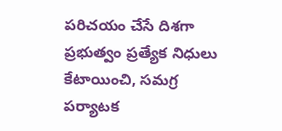పరిచయం చేసే దిశగా ప్రభుత్వం ప్రత్యేక నిధులు కేటాయించి, సమగ్ర పర్యాటక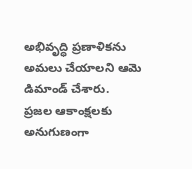అభివృద్ధి ప్రణాళికను అమలు చేయాలని ఆమె డిమాండ్ చేశారు.
ప్రజల ఆకాంక్షలకు అనుగుణంగా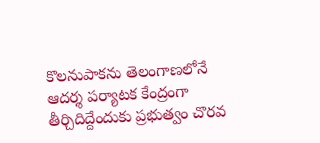కొలనుపాకను తెలంగాణలోనే ఆదర్శ పర్యాటక కేంద్రంగా తీర్చిదిద్దేందుకు ప్రభుత్వం చొరవ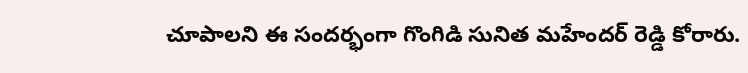చూపాలని ఈ సందర్భంగా గొంగిడి సునిత మహేందర్ రెడ్డి కోరారు.